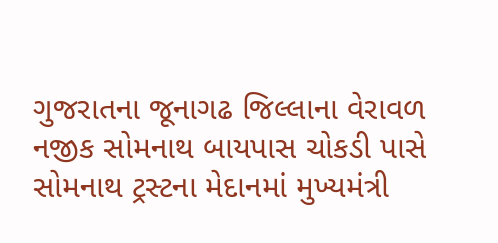ગુજરાતના જૂનાગઢ જિલ્લાના વેરાવળ નજીક સોમનાથ બાયપાસ ચોકડી પાસે સોમનાથ ટ્રસ્ટના મેદાનમાં મુખ્યમંત્રી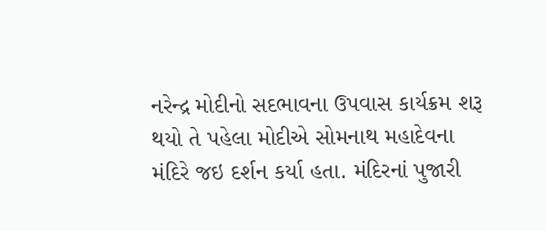નરેન્દ્ર મોદીનો સદભાવના ઉપવાસ કાર્યક્રમ શરૂ થયો તે પહેલા મોદીએ સોમનાથ મહાદેવના મંદિરે જઇ દર્શન કર્યા હતા. મંદિરનાં પુજારી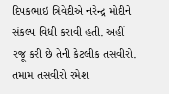દિપકભાઇ ત્રિવેદીએ નરેન્દ્ર મોદીને સંકલ્પ વિધી કરાવી હતી. અહીં રજૂ કરી છે તેની કેટલીક તસવીરો.
તમામ તસવીરો રમેશ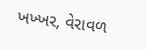ખખ્ખર, વેરાવળ